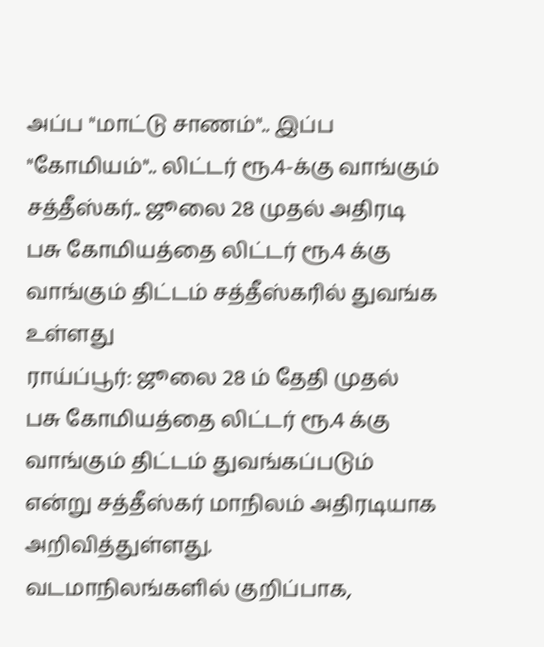அப்ப "மாட்டு சாணம்".. இப்ப "கோமியம்".. லிட்டர் ரூ.4-க்கு வாங்கும் சத்தீஸ்கர்.. ஜூலை 28 முதல் அதிரடி
பசு கோமியத்தை லிட்டர் ரூ.4 க்கு வாங்கும் திட்டம் சத்தீஸ்கரில் துவங்க உள்ளது
ராய்ப்பூர்: ஜூலை 28 ம் தேதி முதல் பசு கோமியத்தை லிட்டர் ரூ.4 க்கு வாங்கும் திட்டம் துவங்கப்படும் என்று சத்தீஸ்கர் மாநிலம் அதிரடியாக அறிவித்துள்ளது.
வடமாநிலங்களில் குறிப்பாக,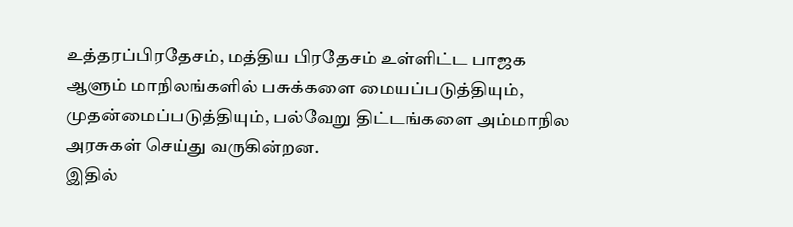உத்தரப்பிரதேசம், மத்திய பிரதேசம் உள்ளிட்ட பாஜக ஆளும் மாநிலங்களில் பசுக்களை மையப்படுத்தியும், முதன்மைப்படுத்தியும், பல்வேறு திட்டங்களை அம்மாநில அரசுகள் செய்து வருகின்றன.
இதில்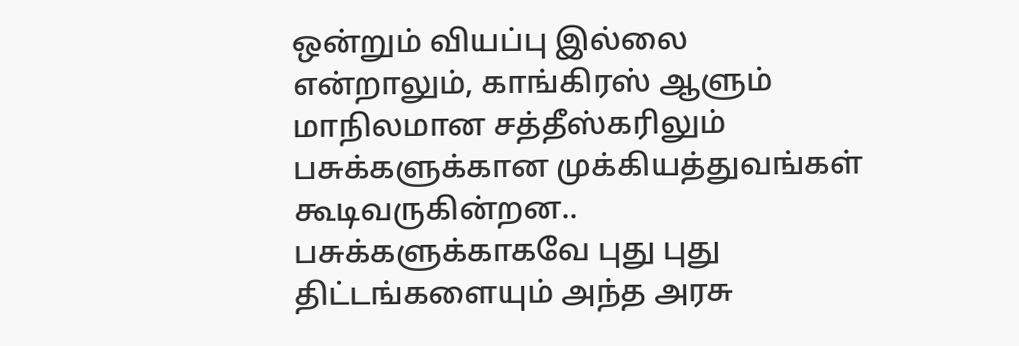ஒன்றும் வியப்பு இல்லை என்றாலும், காங்கிரஸ் ஆளும் மாநிலமான சத்தீஸ்கரிலும் பசுக்களுக்கான முக்கியத்துவங்கள் கூடிவருகின்றன.. பசுக்களுக்காகவே புது புது திட்டங்களையும் அந்த அரசு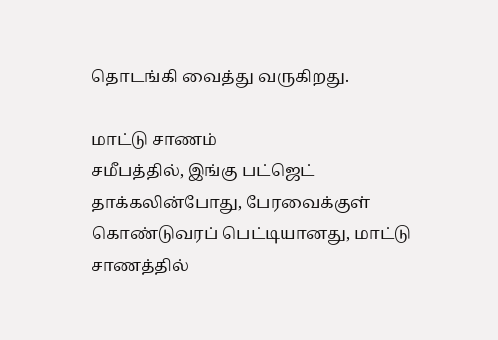தொடங்கி வைத்து வருகிறது.

மாட்டு சாணம்
சமீபத்தில், இங்கு பட்ஜெட் தாக்கலின்போது, பேரவைக்குள் கொண்டுவரப் பெட்டியானது, மாட்டு சாணத்தில்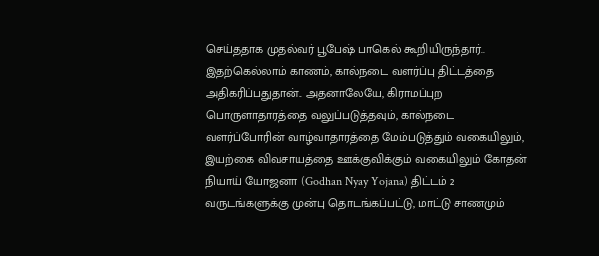செய்ததாக முதல்வர் பூபேஷ் பாகெல் கூறியிருந்தார்.. இதற்கெல்லாம் காணம், கால்நடை வளர்ப்பு திட்டத்தை அதிகரிப்பதுதான்.. அதனாலேயே, கிராமப்புற பொருளாதாரத்தை வலுப்படுத்தவும், கால்நடை வளர்ப்போரின் வாழ்வாதாரத்தை மேம்படுத்தும் வகையிலும், இயற்கை விவசாயத்தை ஊக்குவிக்கும் வகையிலும் கோதன் நியாய் யோஜனா (Godhan Nyay Yojana) திட்டம் 2 வருடங்களுக்கு முன்பு தொடங்கப்பட்டு, மாட்டு சாணமும்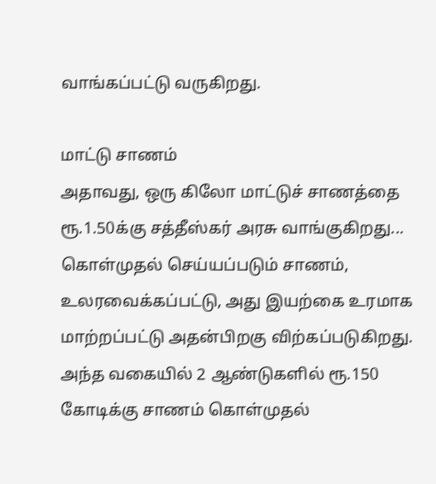வாங்கப்பட்டு வருகிறது.

மாட்டு சாணம்
அதாவது, ஒரு கிலோ மாட்டுச் சாணத்தை ரூ.1.50க்கு சத்தீஸ்கர் அரசு வாங்குகிறது... கொள்முதல் செய்யப்படும் சாணம், உலரவைக்கப்பட்டு, அது இயற்கை உரமாக மாற்றப்பட்டு அதன்பிறகு விற்கப்படுகிறது. அந்த வகையில் 2 ஆண்டுகளில் ரூ.150 கோடிக்கு சாணம் கொள்முதல்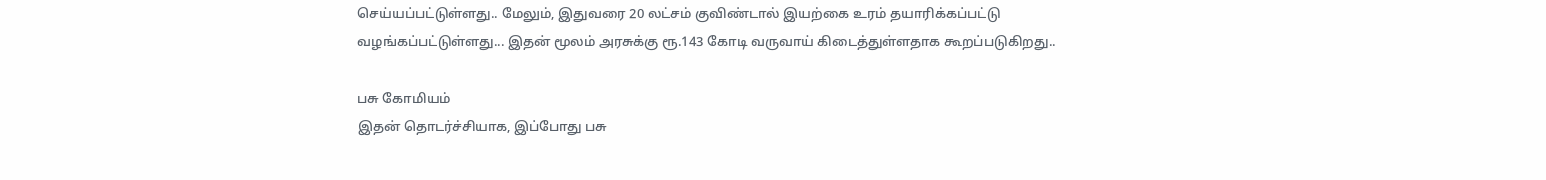செய்யப்பட்டுள்ளது.. மேலும், இதுவரை 20 லட்சம் குவிண்டால் இயற்கை உரம் தயாரிக்கப்பட்டு வழங்கப்பட்டுள்ளது... இதன் மூலம் அரசுக்கு ரூ.143 கோடி வருவாய் கிடைத்துள்ளதாக கூறப்படுகிறது..

பசு கோமியம்
இதன் தொடர்ச்சியாக, இப்போது பசு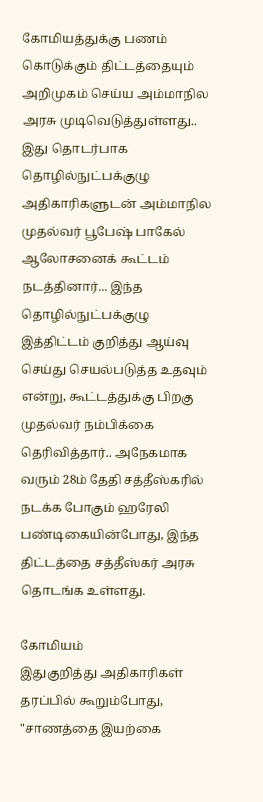கோமியத்துக்கு பணம் கொடுக்கும் திட்டத்தையும் அறிமுகம் செய்ய அம்மாநில அரசு முடிவெடுத்துள்ளது.. இது தொடர்பாக தொழில்நுட்பக்குழு அதிகாரிகளுடன் அம்மாநில முதல்வர் பூபேஷ் பாகேல் ஆலோசனைக் கூட்டம் நடத்தினார்... இந்த தொழில்நுட்பக்குழு இத்திட்டம் குறித்து ஆய்வு செய்து செயல்படுத்த உதவும் என்று, கூட்டத்துக்கு பிறகு முதல்வர் நம்பிக்கை தெரிவித்தார்.. அநேகமாக வரும் 28ம் தேதி சத்தீஸ்கரில் நடக்க போகும் ஹரேலி பண்டிகையின்போது, இந்த திட்டத்தை சத்தீஸ்கர் அரசு தொடங்க உள்ளது.

கோமியம்
இதுகுறித்து அதிகாரிகள் தரப்பில் கூறும்போது, "சாணத்தை இயற்கை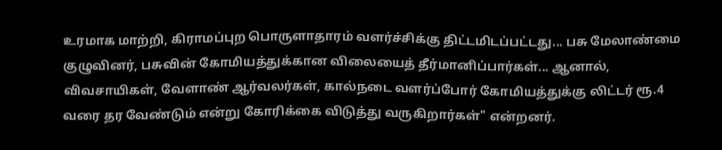உரமாக மாற்றி, கிராமப்புற பொருளாதாரம் வளர்ச்சிக்கு திட்டமிடப்பட்டது... பசு மேலாண்மை குழுவினர், பசுவின் கோமியத்துக்கான விலையைத் தீர்மானிப்பார்கள்... ஆனால், விவசாயிகள், வேளாண் ஆர்வலர்கள், கால்நடை வளர்ப்போர் கோமியத்துக்கு லிட்டர் ரூ.4 வரை தர வேண்டும் என்று கோரிக்கை விடுத்து வருகிறார்கள்" என்றனர்.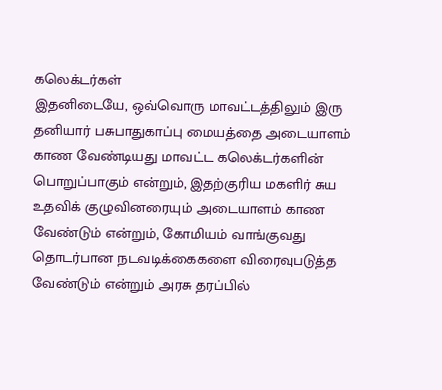கலெக்டர்கள்
இதனிடையே, ஒவ்வொரு மாவட்டத்திலும் இரு தனியார் பசுபாதுகாப்பு மையத்தை அடையாளம் காண வேண்டியது மாவட்ட கலெக்டர்களின் பொறுப்பாகும் என்றும், இதற்குரிய மகளிர் சுய உதவிக் குழுவினரையும் அடையாளம் காண வேண்டும் என்றும், கோமியம் வாங்குவது தொடர்பான நடவடிக்கைகளை விரைவுபடுத்த வேண்டும் என்றும் அரசு தரப்பில்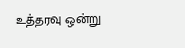உத்தரவு ஒன்று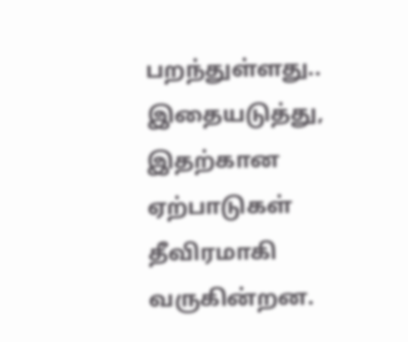பறந்துள்ளது.. இதையடுத்து, இதற்கான ஏற்பாடுகள் தீவிரமாகி வருகின்றன.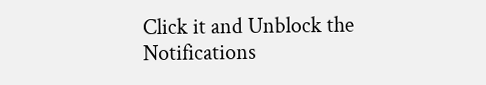Click it and Unblock the Notifications